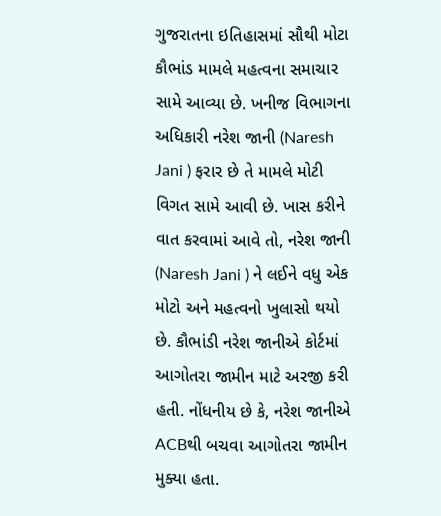ગુજરાતના ઇતિહાસમાં સૌથી મોટા કૌભાંડ મામલે મહત્વના સમાચાર સામે આવ્યા છે. ખનીજ વિભાગના અધિકારી નરેશ જાની (Naresh Jani ) ફરાર છે તે મામલે મોટી વિગત સામે આવી છે. ખાસ કરીને વાત કરવામાં આવે તો, નરેશ જાની (Naresh Jani ) ને લઈને વધુ એક મોટો અને મહત્વનો ખુલાસો થયો છે. કૌભાંડી નરેશ જાનીએ કોર્ટમાં આગોતરા જામીન માટે અરજી કરી હતી. નોંધનીય છે કે, નરેશ જાનીએ ACBથી બચવા આગોતરા જામીન મુક્યા હતા.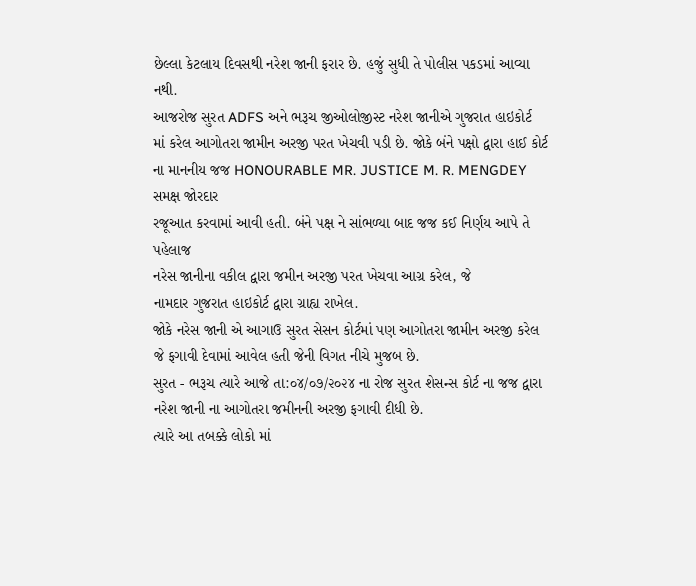છેલ્લા કેટલાય દિવસથી નરેશ જાની ફરાર છે. હજું સુધી તે પોલીસ પકડમાં આવ્યા નથી.
આજરોજ સુરત ADFS અને ભરૂચ જીઓલોજીસ્ટ નરેશ જાનીએ ગુજરાત હાઇકોર્ટ
માં કરેલ આગોતરા જામીન અરજી પરત ખેચવી પડી છે. જોકે બંને પક્ષો દ્વારા હાઈ કોર્ટ
ના માનનીય જજ HONOURABLE MR. JUSTICE M. R. MENGDEY સમક્ષ જોરદાર
રજૂઆત કરવામાં આવી હતી. બંને પક્ષ ને સાંભળ્યા બાદ જજ કઈ નિર્ણય આપે તે પહેલાજ
નરેસ જાનીના વકીલ દ્વારા જમીન અરજી પરત ખેચવા આગ્ર કરેલ, જે
નામદાર ગુજરાત હાઇકોર્ટ દ્વારા ગ્રાહ્ય રાખેલ.
જોકે નરેસ જાની એ આગાઉ સુરત સેસન કોર્ટમાં પણ આગોતરા જામીન અરજી કરેલ જે ફગાવી દેવામાં આવેલ હતી જેની વિગત નીચે મુજબ છે.
સુરત - ભરૂચ ત્યારે આજે તા:૦૪/૦૭/૨૦૨૪ ના રોજ સુરત શેસન્સ કોર્ટ ના જજ દ્વારા નરેશ જાની ના આગોતરા જમીનની અરજી ફગાવી દીધી છે.
ત્યારે આ તબક્કે લોકો માં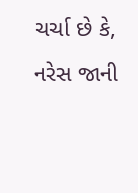ચર્ચા છે કે, નરેસ જાની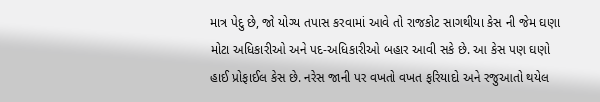માત્ર પેદુ છે, જો યોગ્ય તપાસ કરવામાં આવે તો રાજકોટ સાગથીયા કેસ ની જેમ ઘણા મોટા અધિકારીઓ અને પદ-અધિકારીઓ બહાર આવી સકે છે. આ કેસ પણ ઘણો હાઈ પ્રોફાઈલ કેસ છે. નરેસ જાની પર વખતો વખત ફરિયાદો અને રજુઆતો થયેલ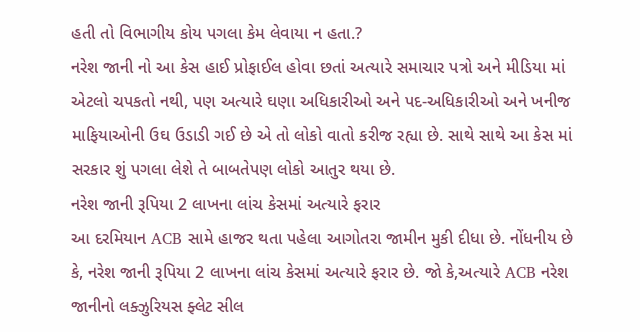હતી તો વિભાગીય કોય પગલા કેમ લેવાયા ન હતા.?
નરેશ જાની નો આ કેસ હાઈ પ્રોફાઈલ હોવા છતાં અત્યારે સમાચાર પત્રો અને મીડિયા માં એટલો ચપકતો નથી, પણ અત્યારે ઘણા અધિકારીઓ અને પદ-અધિકારીઓ અને ખનીજ માફિયાઓની ઉઘ ઉડાડી ગઈ છે એ તો લોકો વાતો કરીજ રહ્યા છે. સાથે સાથે આ કેસ માં સરકાર શું પગલા લેશે તે બાબતેપણ લોકો આતુર થયા છે.
નરેશ જાની રૂપિયા 2 લાખના લાંચ કેસમાં અત્યારે ફરાર
આ દરમિયાન ACB સામે હાજર થતા પહેલા આગોતરા જામીન મુકી દીધા છે. નોંધનીય છે કે, નરેશ જાની રૂપિયા 2 લાખના લાંચ કેસમાં અત્યારે ફરાર છે. જો કે,અત્યારે ACB નરેશ જાનીનો લક્ઝુરિયસ ફ્લેટ સીલ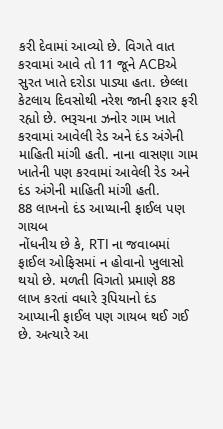કરી દેવામાં આવ્યો છે. વિગતે વાત કરવામાં આવે તો 11 જૂને ACBએ સુરત ખાતે દરોડા પાડ્યા હતા. છેલ્લા કેટલાય દિવસોથી નરેશ જાની ફરાર ફરી રહ્યો છે. ભરૂચના ઝનોર ગામ ખાતે કરવામાં આવેલી રેડ અને દંડ અંગેની માહિતી માંગી હતી. નાના વાસણા ગામ ખાતેની પણ કરવામાં આવેલી રેડ અને દંડ અંગેની માહિતી માંગી હતી.
88 લાખનો દંડ આપ્યાની ફાઈલ પણ ગાયબ
નોંધનીય છે કે, RTI ના જવાબમાં ફાઈલ ઓફિસમાં ન હોવાનો ખુલાસો થયો છે. મળતી વિગતો પ્રમાણે 88 લાખ કરતાં વધારે રૂપિયાનો દંડ આપ્યાની ફાઈલ પણ ગાયબ થઈ ગઈ છે. અત્યારે આ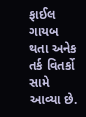ફાઈલ ગાયબ થતા અનેક તર્ક વિતર્કો સામે આવ્યા છે.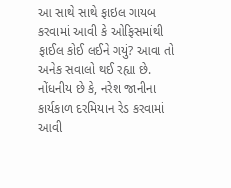આ સાથે સાથે ફાઇલ ગાયબ કરવામાં આવી કે ઓફિસમાંથી ફાઈલ કોઈ લઈને ગયું? આવા તો અનેક સવાલો થઈ રહ્યા છે. નોંધનીય છે કે, નરેશ જાનીના કાર્યકાળ દરમિયાન રેડ કરવામાં આવી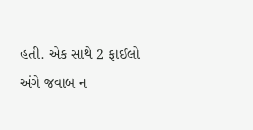હતી. એક સાથે 2 ફાઈલો અંગે જવાબ ન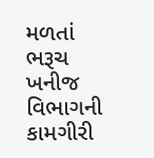મળતાં ભરૂચ ખનીજ વિભાગની કામગીરી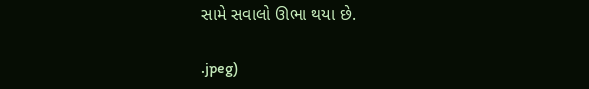સામે સવાલો ઊભા થયા છે.

.jpeg)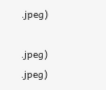.jpeg)

.jpeg)
.jpeg)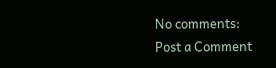No comments:
Post a Comment